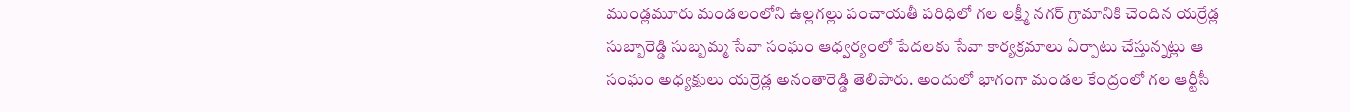ముండ్లమూరు మండలంలోని ఉల్లగల్లు పంచాయతీ పరిధిలో గల లక్ష్మీ నగర్ గ్రామానికి చెందిన యర్రేడ్ల సుబ్బారెడ్డి సుబ్బమ్మ సేవా సంఘం ఆధ్వర్యంలో పేదలకు సేవా కార్యక్రమాలు ఏర్పాటు చేస్తున్నట్లు ఆ సంఘం అధ్యక్షులు యర్రెడ్ల అనంతారెడ్డి తెలిపారు. అందులో భాగంగా మండల కేంద్రంలో గల ఆర్టీసీ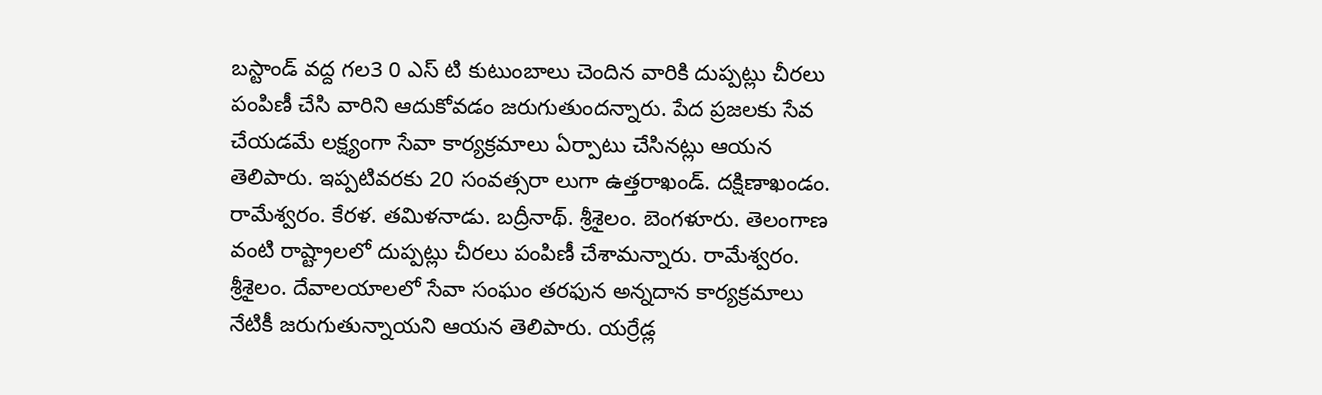బస్టాండ్ వద్ద గల3 0 ఎస్ టి కుటుంబాలు చెందిన వారికి దుప్పట్లు చీరలు పంపిణీ చేసి వారిని ఆదుకోవడం జరుగుతుందన్నారు. పేద ప్రజలకు సేవ చేయడమే లక్ష్యంగా సేవా కార్యక్రమాలు ఏర్పాటు చేసినట్లు ఆయన తెలిపారు. ఇప్పటివరకు 20 సంవత్సరా లుగా ఉత్తరాఖండ్. దక్షిణాఖండం. రామేశ్వరం. కేరళ. తమిళనాడు. బద్రీనాథ్. శ్రీశైలం. బెంగళూరు. తెలంగాణ వంటి రాష్ట్రాలలో దుప్పట్లు చీరలు పంపిణీ చేశామన్నారు. రామేశ్వరం. శ్రీశైలం. దేవాలయాలలో సేవా సంఘం తరఫున అన్నదాన కార్యక్రమాలు నేటికీ జరుగుతున్నాయని ఆయన తెలిపారు. యర్రేడ్ల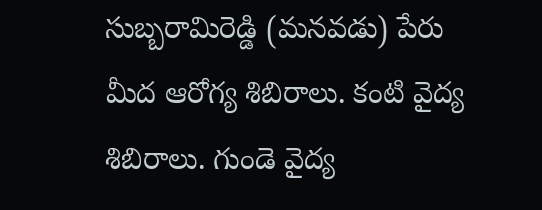సుబ్బరామిరెడ్డి (మనవడు) పేరు మీద ఆరోగ్య శిబిరాలు. కంటి వైద్య శిబిరాలు. గుండె వైద్య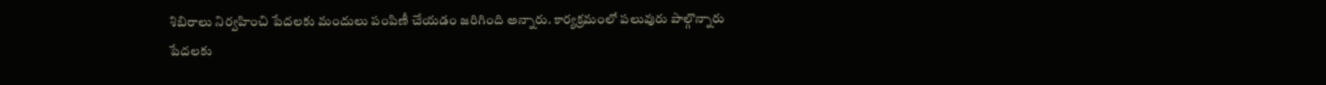శిబిరాలు నిర్వహించి పేదలకు మందులు పంపిణీ చేయడం జరిగింది అన్నారు. కార్యక్రమంలో పలువురు పాల్గొన్నారు
పేదలకు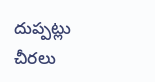దుప్పట్లు చీరలు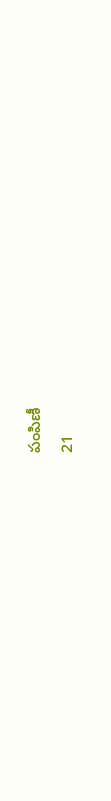పంపిణీ
21